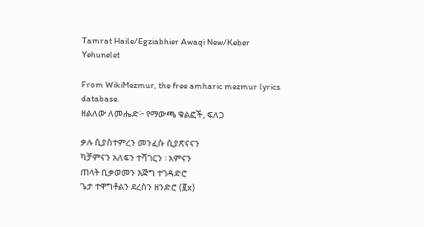Tamrat Haile/Egziabhier Awaqi New/Keber Yehunelet

From WikiMezmur, the free amharic mezmur lyrics database.
ዘልለው ለመሔድ፦ የማውጫ ቁልፎች, ፍለጋ

ቃሉ ሲያስተምረን መንፈሱ ሲያጽናናን
ካቻምናን አለፍን ተሻገርን ፡ አምናን
ጠላት ቢቃወመን እጅግ ተገዳድሮ
ጌታ ተዋግቶልን ደረስን ዘንድሮ (፪x)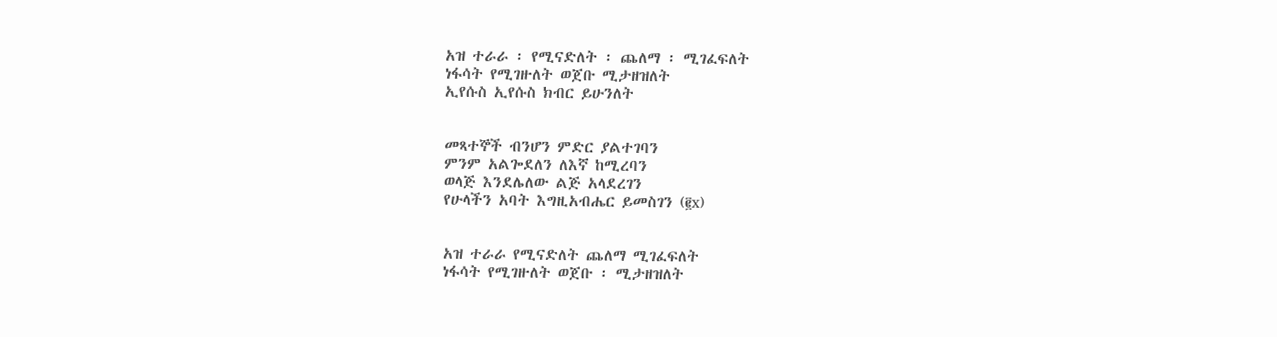አዝ ተራራ ፡ የሚናድለት ፡ ጨለማ ፡ ሚገፈፍለት
ነፋሳት የሚገዙለት ወጀቡ ሚታዘዝለት
ኢየሱስ ኢየሱስ ክብር ይሁንለት


መጻተኞች ብንሆን ምድር ያልተገባን
ምንም አልጐደለን ለእኛ ከሚረባን
ወላጅ እንደሌለው ልጅ አላደረገን
የሁላችን አባት እግዚአብሔር ይመስገን (፪x)


አዝ ተራራ የሚናድለት ጨለማ ሚገፈፍለት
ነፋሳት የሚገዙለት ወጀቡ ፡ ሚታዘዝለት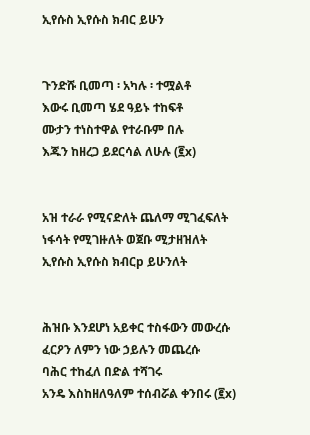ኢየሱስ ኢየሱስ ክብር ይሁን


ጉንድሹ ቢመጣ ፡ አካሉ ፡ ተሟልቶ
እውሩ ቢመጣ ሄደ ዓይኑ ተከፍቶ
ሙታን ተነስተዋል የተራቡም በሉ
እጁን ከዘረጋ ይደርሳል ለሁሉ (፪x)


አዝ ተራራ የሚናድለት ጨለማ ሚገፈፍለት
ነፋሳት የሚገዙለት ወጀቡ ሚታዘዝለት
ኢየሱስ ኢየሱስ ክብርp ይሁንለት


ሕዝቡ እንደሆነ አይቀር ተስፋውን መውረሱ
ፈርዖን ለምን ነው ኃይሉን መጨረሱ
ባሕር ተከፈለ በድል ተሻገሩ
አንዴ እስከዘለዓለም ተሰብሯል ቀንበሩ (፪x)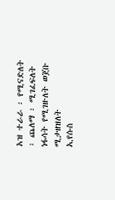አዝ ተራራ ፡ የሚናድለት ፡ ጨለማ ፡ ሚገፈፍለት
ነፋሳት የሚገዙለት ወጀቡ ሚታዘዝለት
ኢየሱስ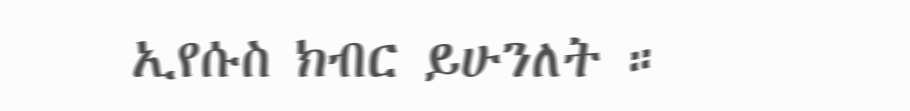ኢየሱስ ክብር ይሁንለት ።